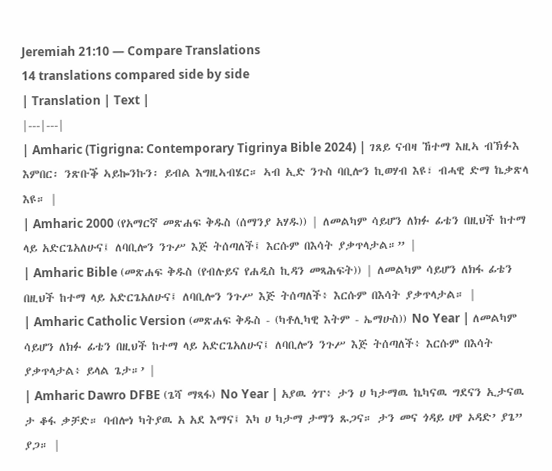Jeremiah 21:10 — Compare Translations
14 translations compared side by side
| Translation | Text |
|---|---|
| Amharic (Tigrigna: Contemporary Tigrinya Bible 2024) | ገጸይ ናብዛ ኸተማ እዚኣ ብኽፉእ እምበር፡ ንጽቡቕ ኣይኰንኩን፡ ይብል እግዚኣብሄር። ኣብ ኢድ ንጉስ ባቢሎን ኪወሃብ እዩ፣ ብሓዊ ድማ ኬቃጽላ እዩ። |
| Amharic 2000 (የአማርኛ መጽሐፍ ቅዱስ (ሰማንያ አሃዱ)) | ለመልካም ሳይሆን ለክፉ ፊቴን በዚህች ከተማ ላይ አድርጌአለሁና፤ ለባቢሎን ንጉሥ እጅ ትሰጣለች፤ እርሱም በእሳት ያቃጥላታል።” |
| Amharic Bible (መጽሐፍ ቅዱስ (የብሉይና የሐዲስ ኪዳን መጻሕፍት)) | ለመልካም ሳይሆን ለክፋ ፊቴን በዚህች ከተማ ላይ አድርጌአለሁና፤ ለባቢሎን ንጉሥ እጅ ትሰጣለች፥ እርሱም በእሳት ያቃጥላታል። |
| Amharic Catholic Version (መጽሐፍ ቅዱስ - (ካቶሊካዊ እትም - ኤማሁስ)) No Year | ለመልካም ሳይሆን ለክፉ ፊቴን በዚህች ከተማ ላይ አድርጌአለሁና፤ ለባቢሎን ንጉሥ እጅ ትሰጣለች፥ እርሱም በእሳት ያቃጥላታል፥ ይላል ጌታ።’ |
| Amharic Dawro DFBE (ጌሻ ማጻፋ) No Year | አያዉ ጎፐ፥ ታን ሀ ካታማዉ ኬካናዉ ግደናን ኢታናዉ ታ ቆፋ ቃቻድ። ባብሎነ ካትያዉ አ አደ እማና፤ እካ ሀ ካታማ ታማን ጹጋና። ታን መና ጎዳይ ሀዋ ኦዳድ’ ያጌ” ያጋ። |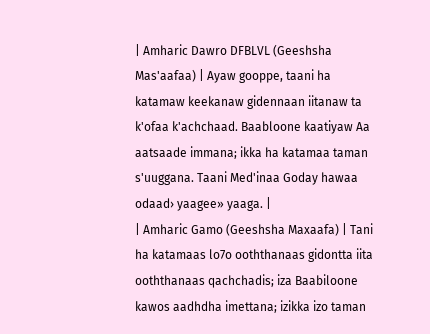| Amharic Dawro DFBLVL (Geeshsha Mas'aafaa) | Ayaw gooppe, taani ha katamaw keekanaw gidennaan iitanaw ta k'ofaa k'achchaad. Baabloone kaatiyaw Aa aatsaade immana; ikka ha katamaa taman s'uuggana. Taani Med'inaa Goday hawaa odaad› yaagee» yaaga. |
| Amharic Gamo (Geeshsha Maxaafa) | Tani ha katamaas lo7o ooththanaas gidontta iita ooththanaas qachchadis; iza Baabiloone kawos aadhdha imettana; izikka izo taman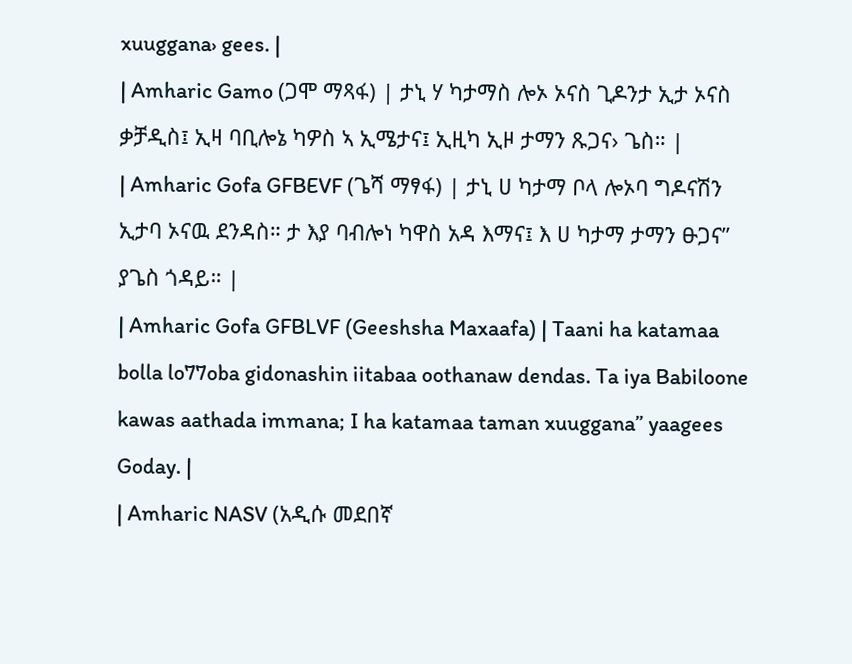xuuggana› gees. |
| Amharic Gamo (ጋሞ ማጻፋ) | ታኒ ሃ ካታማስ ሎኦ ኦናስ ጊዶንታ ኢታ ኦናስ ቃቻዲስ፤ ኢዛ ባቢሎኔ ካዎስ ኣ ኢሜታና፤ ኢዚካ ኢዞ ታማን ጹጋና› ጌስ። |
| Amharic Gofa GFBEVF (ጌሻ ማፃፋ) | ታኒ ሀ ካታማ ቦላ ሎኦባ ግዶናሽን ኢታባ ኦናዉ ደንዳስ። ታ እያ ባብሎነ ካዋስ አዳ እማና፤ እ ሀ ካታማ ታማን ፁጋና” ያጌስ ጎዳይ። |
| Amharic Gofa GFBLVF (Geeshsha Maxaafa) | Taani ha katamaa bolla lo77oba gidonashin iitabaa oothanaw dendas. Ta iya Babiloone kawas aathada immana; I ha katamaa taman xuuggana” yaagees Goday. |
| Amharic NASV (አዲሱ መደበኛ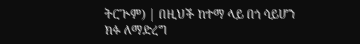ትርጒም) | በዚህች ከተማ ላይ በጎ ሳይሆን ክፉ ለማድረግ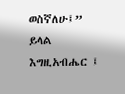ወስኛለሁ፤” ይላል እግዚአብሔር ፤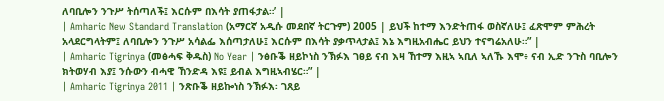ለባቢሎን ንጉሥ ትሰጣለች፤ እርሱም በእሳት ያጠፋታል።’ |
| Amharic New Standard Translation (አማርኛ አዲሱ መደበኛ ትርጉም) 2005 | ይህች ከተማ እንድትጠፋ ወስኛለሁ፤ ፈጽሞም ምሕረት አላደርግላትም፤ ለባቢሎን ንጉሥ አሳልፌ እሰጣታለሁ፤ እርሱም በእሳት ያቃጥላታል፤ እኔ እግዚአብሔር ይህን ተናግሬአለሁ።” |
| Amharic Tigrinya (መፅሓፍ ቅዱስ) No Year | ንፅቡቕ ዘይኮነስ ንኽፉእ ገፀይ ናብ እዛ ኸተማ እዚኣ ኣቢለ ኣለኹ እሞ፥ ናብ ኢድ ንጉስ ባቢሎን ክትወሃብ እያ፤ ንሱውን ብሓዊ ኸንድዳ እዩ፤ ይብል እግዚኣብሄር።” |
| Amharic Tigrinya 2011 | ንጽቡቕ ዘይኰነስ ንኽፉእ፡ ገጸይ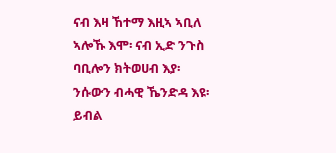ናብ እዛ ኸተማ እዚኣ ኣቢለ ኣሎኹ እሞ፡ ናብ ኢድ ንጉስ ባቢሎን ክትወሀብ እያ፡ ንሱውን ብሓዊ ኼንድዳ እዩ፡ ይብል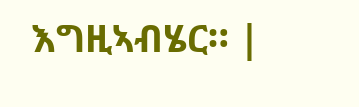እግዚኣብሄር። |